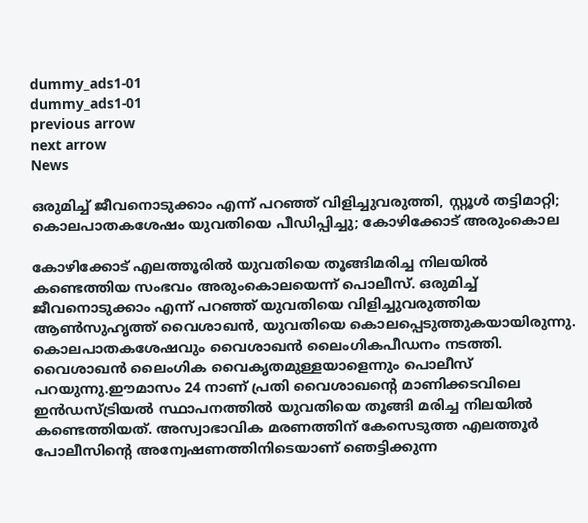dummy_ads1-01
dummy_ads1-01
previous arrow
next arrow
News

ഒരുമിച്ച് ജീവനൊടുക്കാം എന്ന് പറഞ്ഞ് വിളിച്ചുവരുത്തി, സ്റ്റൂൾ തട്ടിമാറ്റി; കൊലപാതകശേഷം യുവതിയെ പീഡിപ്പിച്ചു; കോഴിക്കോട് അരുംകൊല

കോഴിക്കോട് എലത്തൂരിൽ യുവതിയെ തൂങ്ങിമരിച്ച നിലയിൽ കണ്ടെത്തിയ സംഭവം അരുംകൊലയെന്ന് പൊലീസ്. ഒരുമിച്ച് ജീവനൊടുക്കാം എന്ന് പറഞ്ഞ് യുവതിയെ വിളിച്ചുവരുത്തിയ ആൺസുഹൃത്ത് വൈശാഖൻ, യുവതിയെ കൊലപ്പെടുത്തുകയായിരുന്നു. കൊലപാതകശേഷവും വൈശാഖൻ ലൈംഗികപീഡനം നടത്തി. വൈശാഖൻ ലൈംഗിക വൈകൃതമുള്ളയാളെന്നും പൊലീസ് പറയുന്നു.ഈമാസം 24 നാണ് പ്രതി വൈശാഖന്റെ മാണിക്കടവിലെ ഇൻഡസ്ട്രിയൽ സ്ഥാപനത്തിൽ യുവതിയെ തൂങ്ങി മരിച്ച നിലയിൽ കണ്ടെത്തിയത്. അസ്വാഭാവിക മരണത്തിന് കേസെടുത്ത എലത്തൂർ പോലീസിന്റെ അന്വേഷണത്തിനിടെയാണ് ഞെട്ടിക്കുന്ന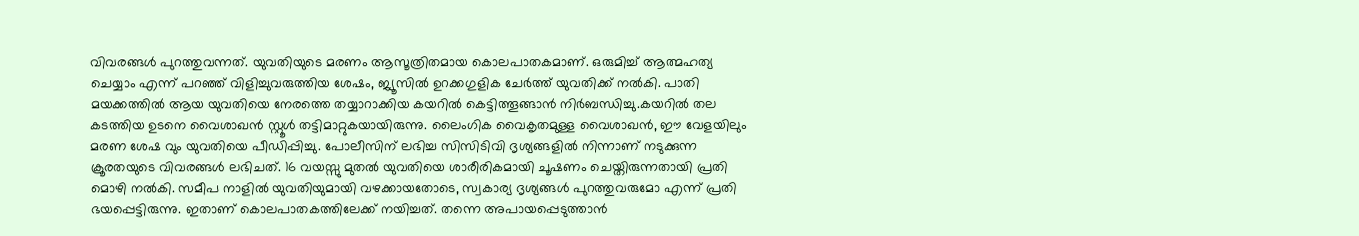വിവരങ്ങൾ പുറത്തുവന്നത്. യുവതിയുടെ മരണം ആസൂത്രിതമായ കൊലപാതകമാണ്. ഒരുമിച്ച് ആത്മഹത്യ ചെയ്യാം എന്ന് പറഞ്ഞ് വിളിച്ചുവരുത്തിയ ശേഷം, ജ്യൂസിൽ ഉറക്കഗുളിക ചേർത്ത് യുവതിക്ക് നൽകി. പാതി മയക്കത്തിൽ ആയ യുവതിയെ നേരത്തെ തയ്യാറാക്കിയ കയറിൽ കെട്ടിത്തൂങ്ങാൻ നിർബന്ധിച്ചു.കയറിൽ തല കടത്തിയ ഉടനെ വൈശാഖൻ സ്റ്റൂൾ തട്ടിമാറ്റുകയായിരുന്നു. ലൈംഗിക വൈകൃതമുള്ള വൈശാഖൻ, ഈ വേളയിലും മരണ ശേഷ വും യുവതിയെ പീഡിപ്പിച്ചു. പോലീസിന് ലഭിച്ച സിസിടിവി ദൃശ്യങ്ങളിൽ നിന്നാണ് നടുക്കുന്ന ക്രൂരതയുടെ വിവരങ്ങൾ ലഭിചത്. 16 വയസ്സു മുതൽ യുവതിയെ ശാരീരികമായി ചൂഷണം ചെയ്തിരുന്നതായി പ്രതി മൊഴി നൽകി. സമീപ നാളിൽ യുവതിയുമായി വഴക്കായതോടെ, സ്വകാര്യ ദൃശ്യങ്ങൾ പുറത്തുവരുമോ എന്ന് പ്രതി ഭയപ്പെട്ടിരുന്നു. ഇതാണ് കൊലപാതകത്തിലേക്ക് നയിച്ചത്. തന്നെ അപായപ്പെടുത്താൻ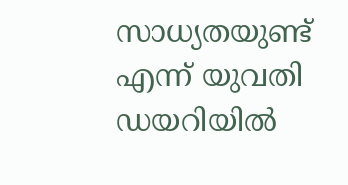സാധ്യതയുണ്ട് എന്ന് യുവതി ഡയറിയിൽ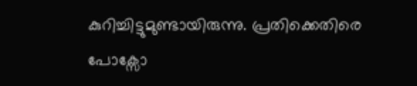കുറിച്ചിട്ടുമുണ്ടായിരുന്നു. പ്രതിക്കെതിരെ പോക്സോ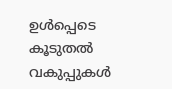ഉൾപ്പെടെ കൂടുതൽ വകുപ്പുകൾ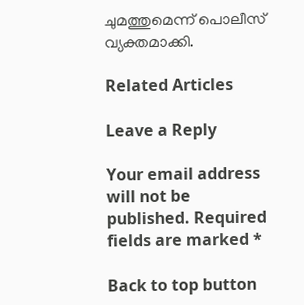ചുമത്തുമെന്ന് പൊലീസ് വ്യക്തമാക്കി.

Related Articles

Leave a Reply

Your email address will not be published. Required fields are marked *

Back to top button